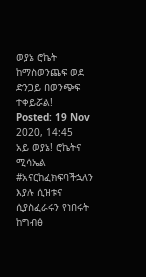ወያኔ ሮኬት ከማስወንጨፍ ወደ ድንጋይ በወንጭፍ ተቀይሯል!
Posted: 19 Nov 2020, 14:45
አይ ወያኔ! ሮኬትና ሚሳኤል #አናርከፈክፍባችኋለን እያሉ ሲዝቱና ሲያስፈራሩን የነበሩት ከግብፅ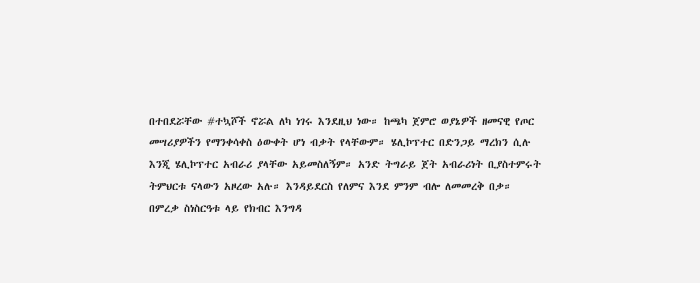በተበደሯቸው #ተኳሾች ኖሯል ለካ ነገሩ እንደዚህ ነው። ከጫካ ጀምሮ ወያኔዎች ዘመናዊ የጦር መሣሪያዎችን የማንቀሳቀስ ዕውቀት ሆነ ብቃት የላቸውም። ሄሊኮፕተር በድንጋይ ማረክን ሲሉ እንጂ ሄሊኮፕተር አብራሪ ያላቸው አይመስለኝም። አንድ ትግራይ ጀት አብራሪነት ቢያስተምሩት ትምህርቱ ናላውን አዞረው አሉ። እንዳይደርስ የለምና እንደ ምንም ብሎ ለመመረቅ በቃ። በምረቃ ስነስርዓቱ ላይ የክብር እንግዳ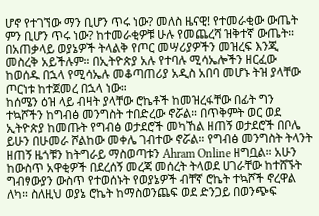ሆኖ የተገኘው ማን ቢሆን ጥሩ ነው? መለስ ዜናዊ! የተመራቂው ውጤት ምን ቢሆን ጥሩ ነው? ከተመራቂዎቹ ሁሉ የመጨረሻ ዝቅተኛ ውጤት። በአጠቃላይ ወያኔዎች ትላልቅ የጦር መሣሪያዎችን መዝረፍ እንጂ መስረቅ አይችሉም። በኢትዮጵያ አሉ የተባሉ ሚሳኤሎችን ዘርፈው ከወሰዱ በኋላ የሚሳኤሉ መቆጣጠሪያ አዲስ አበባ መሆኑ ትዝ ያላቸው ጦርነቱ ከተጀመረ በኋላ ነው።
ከሰሜን ዕዝ ላይ ብዛት ያላቸው ሮኬቶች ከመዝረፋቸው በፊት ግን ተኳሾችን ከግብፅ መንግስት ተበድረው ኖሯል። በጥቅምት ወር ወደ ኢትዮጵያ ከመጡት የግብፅ ወታደሮች መካኸል ዘጠኝ ወታደሮች በቦሌ ይሁን በሁመራ ሾልከው መቀሌ ገብተው ኖሯል። የግብፅ መንግስት ትላንት ዘጠኝ ዜጎቹን ከትግራይ ማስወጣቱን Ahram Online ዘግቧል። አሁን ከውስጥ አዋቂዎች በደረሰኝ መረጃ መሰረት ትላወደ ሀገራቸው ከተሸኙት ግብፃውያን ውስጥ የተወሰኑት የወያኔዎች ብቸኛ ሮኬት ተኳሾች ኖረዋል ለካ። ስለዚህ ወያኔ ሮኬት ከማስወንጨፍ ወደ ድንጋይ በወንጭፍ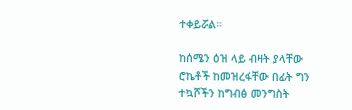ተቀይሯል።

ከሰሜን ዕዝ ላይ ብዛት ያላቸው ሮኬቶች ከመዝረፋቸው በፊት ግን ተኳሾችን ከግብፅ መንግስት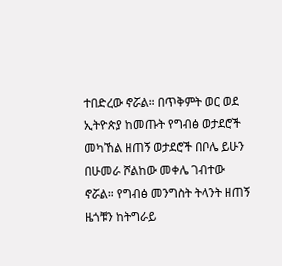ተበድረው ኖሯል። በጥቅምት ወር ወደ ኢትዮጵያ ከመጡት የግብፅ ወታደሮች መካኸል ዘጠኝ ወታደሮች በቦሌ ይሁን በሁመራ ሾልከው መቀሌ ገብተው ኖሯል። የግብፅ መንግስት ትላንት ዘጠኝ ዜጎቹን ከትግራይ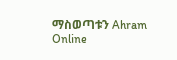ማስወጣቱን Ahram Online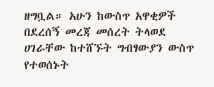ዘግቧል። አሁን ከውስጥ አዋቂዎች በደረሰኝ መረጃ መሰረት ትላወደ ሀገራቸው ከተሸኙት ግብፃውያን ውስጥ የተወሰኑት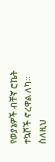የወያኔዎች ብቸኛ ሮኬት ተኳሾች ኖረዋል ለካ። ስለዚህ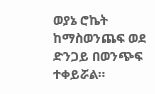ወያኔ ሮኬት ከማስወንጨፍ ወደ ድንጋይ በወንጭፍ ተቀይሯል።